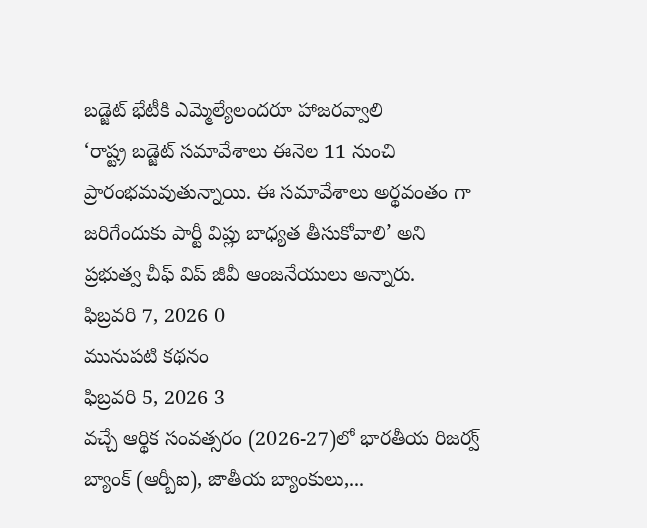బడ్జెట్ భేటీకి ఎమ్మెల్యేలందరూ హాజరవ్వాలి
‘రాష్ట్ర బడ్జెట్ సమావేశాలు ఈనెల 11 నుంచి ప్రారంభమవుతున్నాయి. ఈ సమావేశాలు అర్థవంతం గా జరిగేందుకు పార్టీ విప్లు బాధ్యత తీసుకోవాలి’ అని ప్రభుత్వ చీఫ్ విప్ జీవీ ఆంజనేయులు అన్నారు.
ఫిబ్రవరి 7, 2026 0
మునుపటి కథనం
ఫిబ్రవరి 5, 2026 3
వచ్చే ఆర్థిక సంవత్సరం (2026-27)లో భారతీయ రిజర్వ్ బ్యాంక్ (ఆర్బీఐ), జాతీయ బ్యాంకులు,...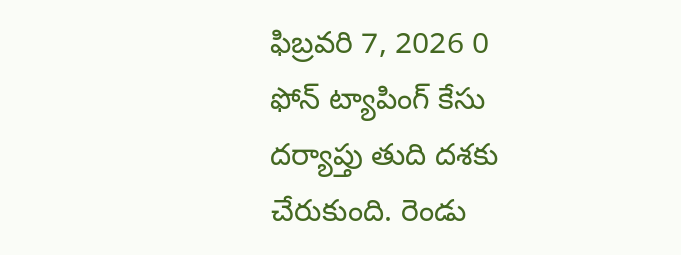ఫిబ్రవరి 7, 2026 0
ఫోన్ ట్యాపింగ్ కేసు దర్యాప్తు తుది దశకు చేరుకుంది. రెండు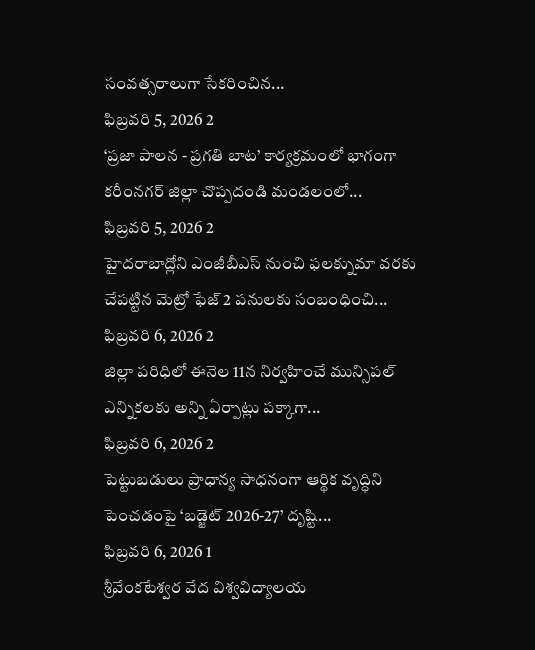సంవత్సరాలుగా సేకరించిన...
ఫిబ్రవరి 5, 2026 2
‘ప్రజా పాలన - ప్రగతి బాట’ కార్యక్రమంలో భాగంగా కరీంనగర్ జిల్లా చొప్పదండి మండలంలో...
ఫిబ్రవరి 5, 2026 2
హైదరాబాద్లోని ఎంజీబీఎస్ నుంచి ఫలక్నుమా వరకు చేపట్టిన మెట్రో ఫేజ్ 2 పనులకు సంబంధించి...
ఫిబ్రవరి 6, 2026 2
జిల్లా పరిధిలో ఈనెల 11న నిర్వహించే మున్సిపల్ ఎన్నికలకు అన్ని ఏర్పాట్లు పక్కాగా...
ఫిబ్రవరి 6, 2026 2
పెట్టుబడులు ప్రాధాన్య సాధనంగా ఆర్థిక వృద్ధిని పెంచడంపై ‘బడ్జెట్ 2026-27’ దృష్టి...
ఫిబ్రవరి 6, 2026 1
శ్రీవేంకటేశ్వర వేద విశ్వవిద్యాలయ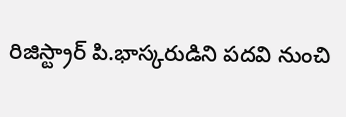రిజిస్ట్రార్ పి.భాస్కరుడిని పదవి నుంచి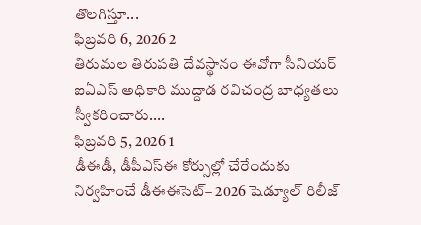తొలగిస్తూ...
ఫిబ్రవరి 6, 2026 2
తిరుమల తిరుపతి దేవస్థానం ఈవోగా సీనియర్ ఐఏఎస్ అధికారి ముద్దాడ రవిచంద్ర బాధ్యతలు స్వీకరించారు....
ఫిబ్రవరి 5, 2026 1
డీఈడీ, డీపీఎస్ఈ కోర్సుల్లో చేరేందుకు నిర్వహించే డీఈఈసెట్– 2026 షెడ్యూల్ రిలీజ్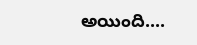అయింది....